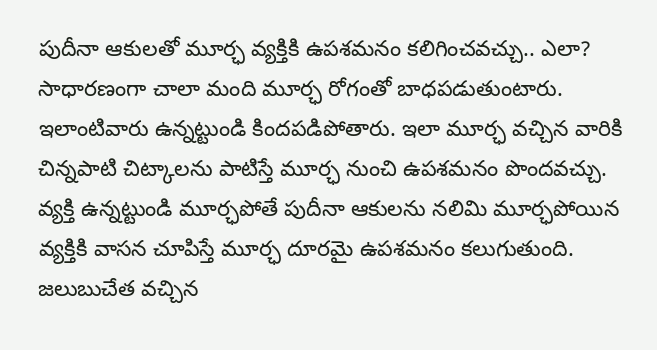పుదీనా ఆకులతో మూర్ఛ వ్యక్తికి ఉపశమనం కలిగించవచ్చు.. ఎలా?
సాధారణంగా చాలా మంది మూర్ఛ రోగంతో బాధపడుతుంటారు. ఇలాంటివారు ఉన్నట్టుండి కిందపడిపోతారు. ఇలా మూర్ఛ వచ్చిన వారికి చిన్నపాటి చిట్కాలను పాటిస్తే మూర్ఛ నుంచి ఉపశమనం పొందవచ్చు.
వ్యక్తి ఉన్నట్టుండి మూర్ఛపోతే పుదీనా ఆకులను నలిమి మూర్ఛపోయిన వ్యక్తికి వాసన చూపిస్తే మూర్ఛ దూరమై ఉపశమనం కలుగుతుంది. జలుబుచేత వచ్చిన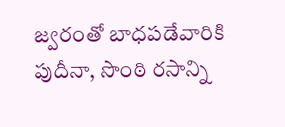జ్వరంతో బాధపడేవారికి పుదీనా, సొంఠి రసాన్ని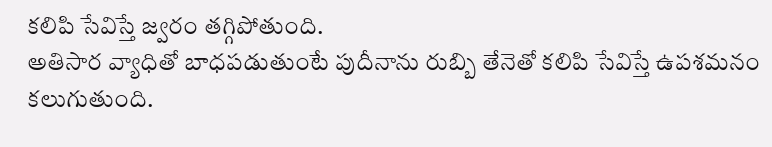కలిపి సేవిస్తే జ్వరం తగ్గిపోతుంది.
అతిసార వ్యాధితో బాధపడుతుంటే పుదీనాను రుబ్బి తేనెతో కలిపి సేవిస్తే ఉపశమనం కలుగుతుంది.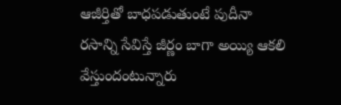ఆజీర్తితో బాధపడుతుంటే పుదీనా రసాన్ని సేవిస్తే జీర్ణం బాగా అయ్యి ఆకలి వేస్తుందంటున్నారు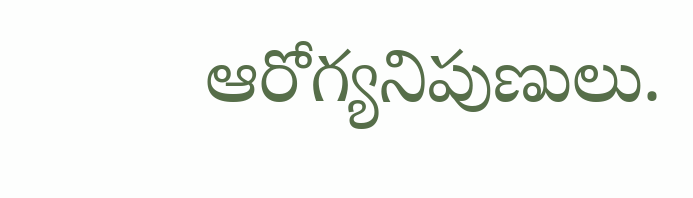ఆరోగ్యనిపుణులు.